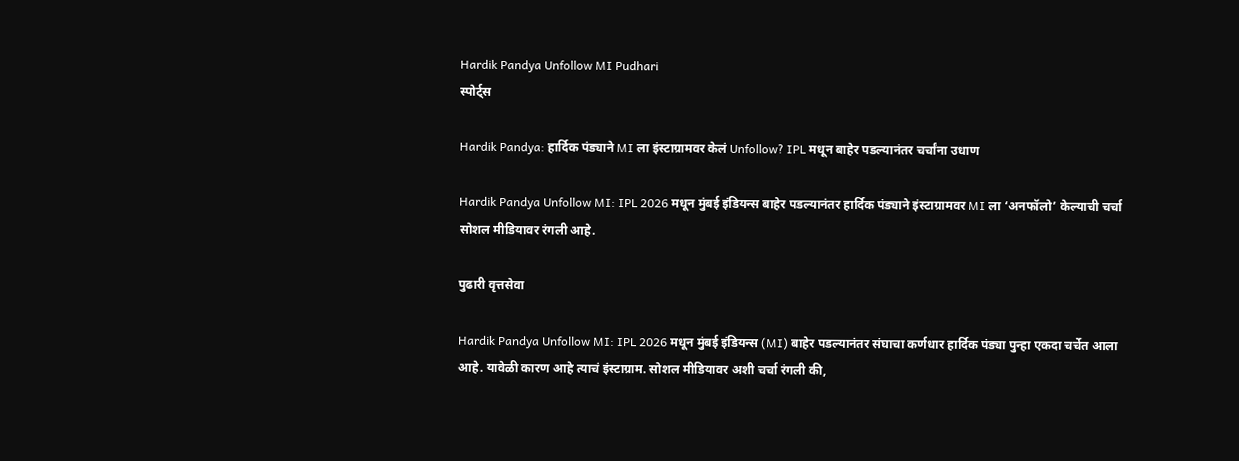Hardik Pandya Unfollow MI Pudhari
स्पोर्ट्स

Hardik Pandya: हार्दिक पंड्याने MI ला इंस्टाग्रामवर केलं Unfollow? IPL मधून बाहेर पडल्यानंतर चर्चांना उधाण

Hardik Pandya Unfollow MI: IPL 2026 मधून मुंबई इंडियन्स बाहेर पडल्यानंतर हार्दिक पंड्याने इंस्टाग्रामवर MI ला ‘अनफॉलो’ केल्याची चर्चा सोशल मीडियावर रंगली आहे.

पुढारी वृत्तसेवा

Hardik Pandya Unfollow MI: IPL 2026 मधून मुंबई इंडियन्स (MI) बाहेर पडल्यानंतर संघाचा कर्णधार हार्दिक पंड्या पुन्हा एकदा चर्चेत आला आहे. यावेळी कारण आहे त्याचं इंस्टाग्राम. सोशल मीडियावर अशी चर्चा रंगली की,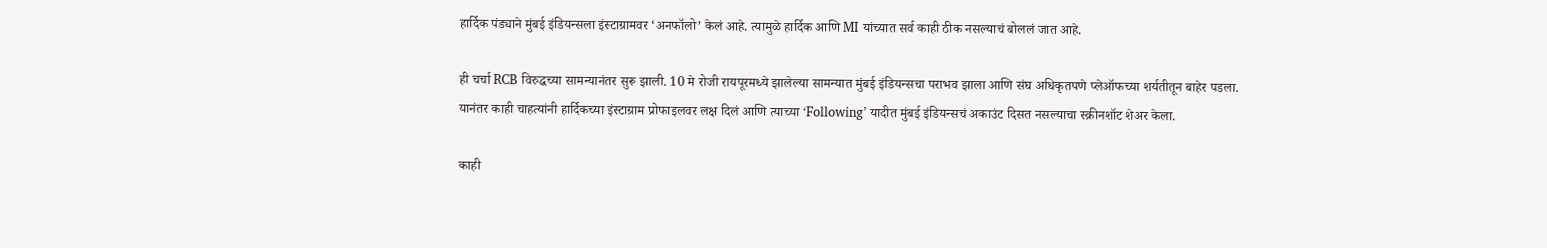हार्दिक पंड्याने मुंबई इंडियन्सला इंस्टाग्रामवर ‘अनफॉलो’ केलं आहे. त्यामुळे हार्दिक आणि MI यांच्यात सर्व काही ठीक नसल्याचं बोललं जात आहे.

ही चर्चा RCB विरुद्धच्या सामन्यानंतर सुरू झाली. 10 मे रोजी रायपूरमध्ये झालेल्या सामन्यात मुंबई इंडियन्सचा पराभव झाला आणि संघ अधिकृतपणे प्लेऑफच्या शर्यतीतून बाहेर पडला. यानंतर काही चाहत्यांनी हार्दिकच्या इंस्टाग्राम प्रोफाइलवर लक्ष दिलं आणि त्याच्या ‘Following’ यादीत मुंबई इंडियन्सचं अकाउंट दिसत नसल्याचा स्क्रीनशॉट शेअर केला.

काही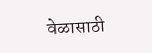वेळासाठी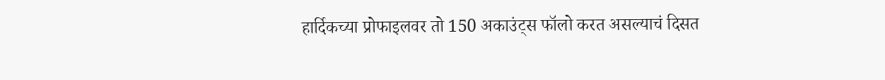हार्दिकच्या प्रोफाइलवर तो 150 अकाउंट्स फॉलो करत असल्याचं दिसत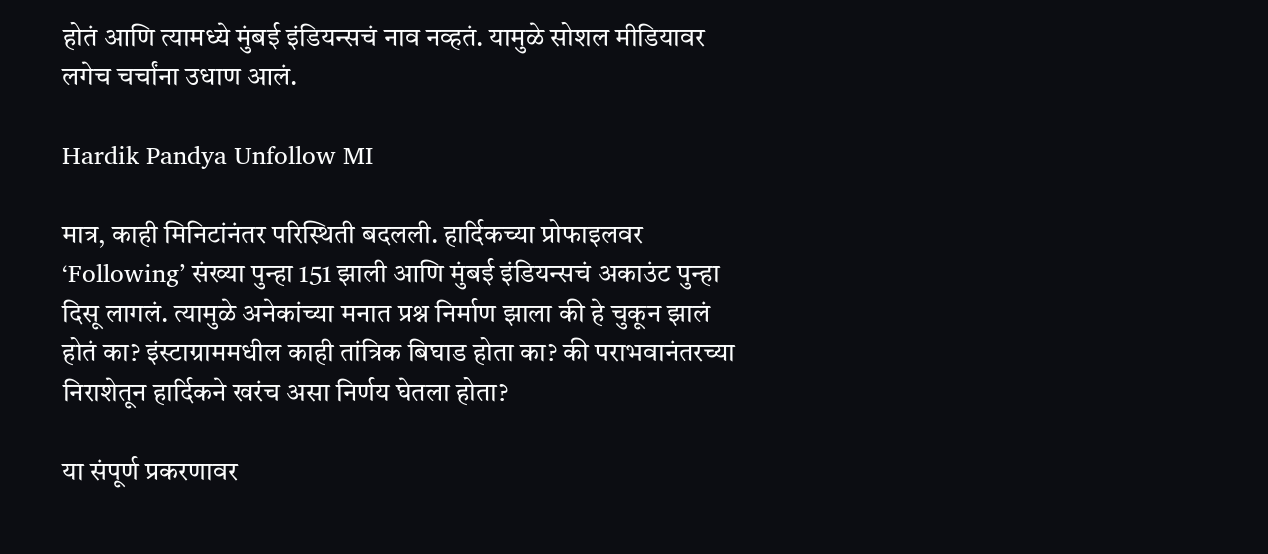होतं आणि त्यामध्ये मुंबई इंडियन्सचं नाव नव्हतं. यामुळे सोशल मीडियावर लगेच चर्चांना उधाण आलं.

Hardik Pandya Unfollow MI

मात्र, काही मिनिटांनंतर परिस्थिती बदलली. हार्दिकच्या प्रोफाइलवर ‘Following’ संख्या पुन्हा 151 झाली आणि मुंबई इंडियन्सचं अकाउंट पुन्हा दिसू लागलं. त्यामुळे अनेकांच्या मनात प्रश्न निर्माण झाला की हे चुकून झालं होतं का? इंस्टाग्राममधील काही तांत्रिक बिघाड होता का? की पराभवानंतरच्या निराशेतून हार्दिकने खरंच असा निर्णय घेतला होता?

या संपूर्ण प्रकरणावर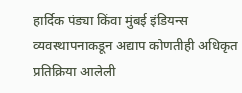हार्दिक पंड्या किंवा मुंबई इंडियन्स व्यवस्थापनाकडून अद्याप कोणतीही अधिकृत प्रतिक्रिया आलेली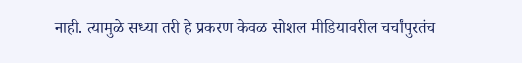नाही. त्यामुळे सध्या तरी हे प्रकरण केवळ सोशल मीडियावरील चर्चांपुरतंच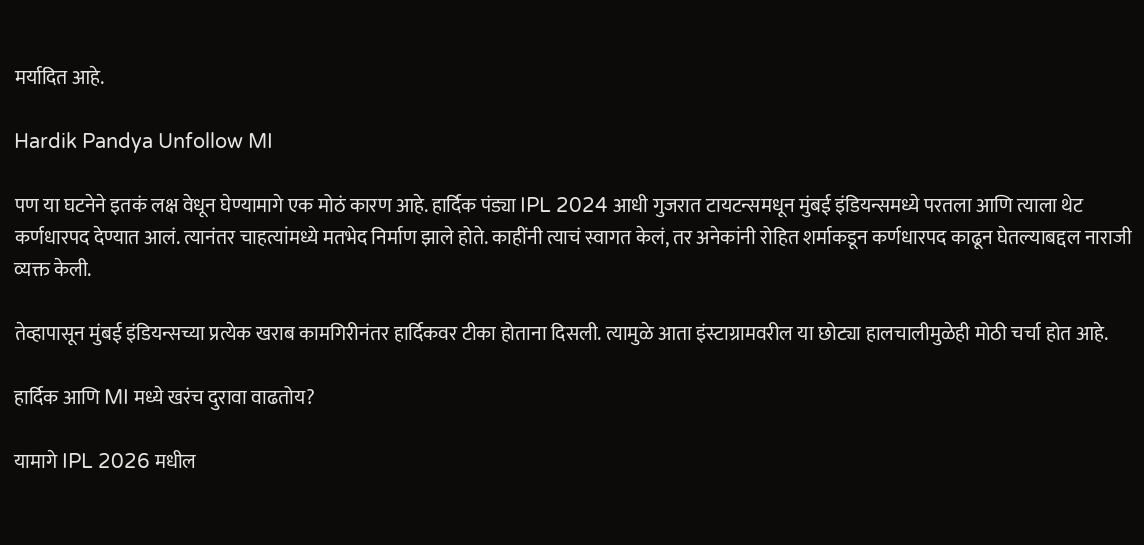मर्यादित आहे.

Hardik Pandya Unfollow MI

पण या घटनेने इतकं लक्ष वेधून घेण्यामागे एक मोठं कारण आहे. हार्दिक पंड्या IPL 2024 आधी गुजरात टायटन्समधून मुंबई इंडियन्समध्ये परतला आणि त्याला थेट कर्णधारपद देण्यात आलं. त्यानंतर चाहत्यांमध्ये मतभेद निर्माण झाले होते. काहींनी त्याचं स्वागत केलं, तर अनेकांनी रोहित शर्माकडून कर्णधारपद काढून घेतल्याबद्दल नाराजी व्यक्त केली.

तेव्हापासून मुंबई इंडियन्सच्या प्रत्येक खराब कामगिरीनंतर हार्दिकवर टीका होताना दिसली. त्यामुळे आता इंस्टाग्रामवरील या छोट्या हालचालीमुळेही मोठी चर्चा होत आहे.

हार्दिक आणि MI मध्ये खरंच दुरावा वाढतोय?

यामागे IPL 2026 मधील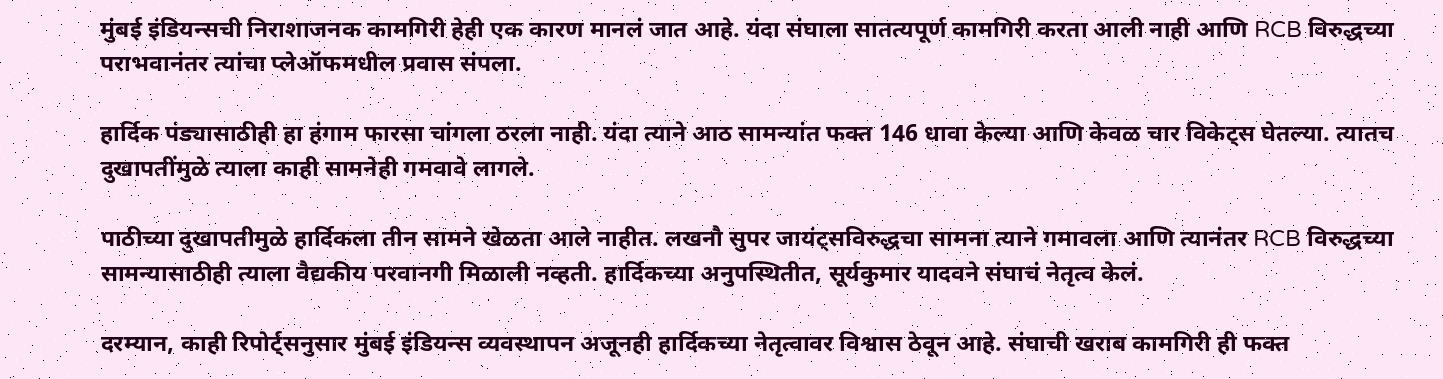मुंबई इंडियन्सची निराशाजनक कामगिरी हेही एक कारण मानलं जात आहे. यंदा संघाला सातत्यपूर्ण कामगिरी करता आली नाही आणि RCB विरुद्धच्या पराभवानंतर त्यांचा प्लेऑफमधील प्रवास संपला.

हार्दिक पंड्यासाठीही हा हंगाम फारसा चांगला ठरला नाही. यंदा त्याने आठ सामन्यांत फक्त 146 धावा केल्या आणि केवळ चार विकेट्स घेतल्या. त्यातच दुखापतींमुळे त्याला काही सामनेही गमवावे लागले.

पाठीच्या दुखापतीमुळे हार्दिकला तीन सामने खेळता आले नाहीत. लखनौ सुपर जायंट्सविरुद्धचा सामना त्याने गमावला आणि त्यानंतर RCB विरुद्धच्या सामन्यासाठीही त्याला वैद्यकीय परवानगी मिळाली नव्हती. हार्दिकच्या अनुपस्थितीत, सूर्यकुमार यादवने संघाचं नेतृत्व केलं.

दरम्यान, काही रिपोर्ट्सनुसार मुंबई इंडियन्स व्यवस्थापन अजूनही हार्दिकच्या नेतृत्वावर विश्वास ठेवून आहे. संघाची खराब कामगिरी ही फक्त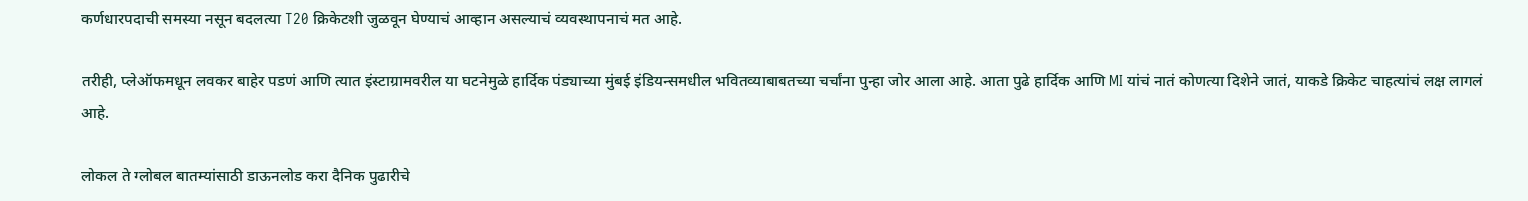कर्णधारपदाची समस्या नसून बदलत्या T20 क्रिकेटशी जुळवून घेण्याचं आव्हान असल्याचं व्यवस्थापनाचं मत आहे.

तरीही, प्लेऑफमधून लवकर बाहेर पडणं आणि त्यात इंस्टाग्रामवरील या घटनेमुळे हार्दिक पंड्याच्या मुंबई इंडियन्समधील भवितव्याबाबतच्या चर्चांना पुन्हा जोर आला आहे. आता पुढे हार्दिक आणि MI यांचं नातं कोणत्या दिशेने जातं, याकडे क्रिकेट चाहत्यांचं लक्ष लागलं आहे.

लोकल ते ग्लोबल बातम्यांसाठी डाऊनलोड करा दैनिक पुढारीचे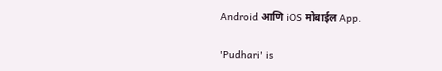Android आणि iOS मोबाईल App.

'Pudhari' is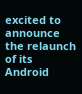excited to announce the relaunch of its Android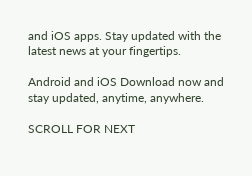and iOS apps. Stay updated with the latest news at your fingertips.

Android and iOS Download now and stay updated, anytime, anywhere.

SCROLL FOR NEXT